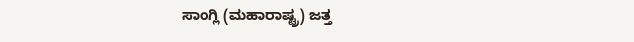ಸಾಂಗ್ಲಿ (ಮಹಾರಾಷ್ಟ್ರ) ಜತ್ತ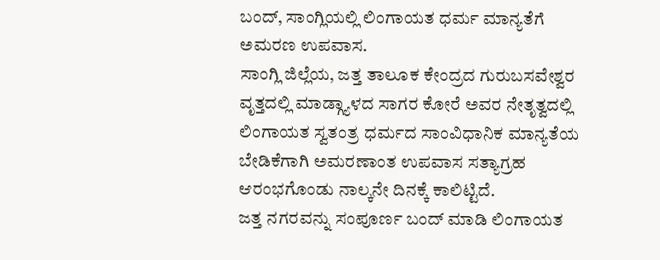ಬಂದ್, ಸಾಂಗ್ಲಿಯಲ್ಲಿ ಲಿಂಗಾಯತ ಧರ್ಮ ಮಾನ್ಯತೆಗೆ ಅಮರಣ ಉಪವಾಸ.
ಸಾಂಗ್ಲಿ ಜಿಲ್ಲೆಯ, ಜತ್ತ ತಾಲೂಕ ಕೇಂದ್ರದ ಗುರುಬಸವೇಶ್ವರ ವೃತ್ತದಲ್ಲಿ ಮಾಡ್ಗ್ಯಾಳದ ಸಾಗರ ಕೋರೆ ಅವರ ನೇತೃತ್ವದಲ್ಲಿ ಲಿಂಗಾಯತ ಸ್ವತಂತ್ರ ಧರ್ಮದ ಸಾಂವಿಧಾನಿಕ ಮಾನ್ಯತೆಯ ಬೇಡಿಕೆಗಾಗಿ ಅಮರಣಾಂತ ಉಪವಾಸ ಸತ್ಯಾಗ್ರಹ ಆರಂಭಗೊಂಡು ನಾಲ್ಕನೇ ದಿನಕ್ಕೆ ಕಾಲಿಟ್ಟಿದೆ.
ಜತ್ತ ನಗರವನ್ನು ಸಂಪೂರ್ಣ ಬಂದ್ ಮಾಡಿ ಲಿಂಗಾಯತ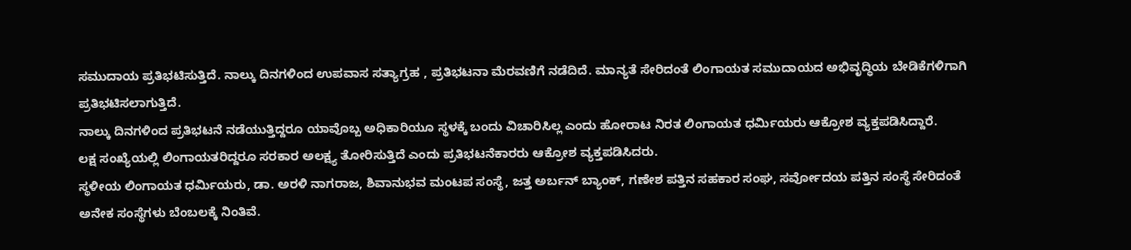ಸಮುದಾಯ ಪ್ರತಿಭಟಿಸುತ್ತಿದೆ. ನಾಲ್ಕು ದಿನಗಳಿಂದ ಉಪವಾಸ ಸತ್ಯಾಗ್ರಹ , ಪ್ರತಿಭಟನಾ ಮೆರವಣಿಗೆ ನಡೆದಿದೆ. ಮಾನ್ಯತೆ ಸೇರಿದಂತೆ ಲಿಂಗಾಯತ ಸಮುದಾಯದ ಅಭಿವೃದ್ಧಿಯ ಬೇಡಿಕೆಗಳಿಗಾಗಿ ಪ್ರತಿಭಟಿಸಲಾಗುತ್ತಿದೆ.
ನಾಲ್ಕು ದಿನಗಳಿಂದ ಪ್ರತಿಭಟನೆ ನಡೆಯುತ್ತಿದ್ದರೂ ಯಾವೊಬ್ಬ ಅಧಿಕಾರಿಯೂ ಸ್ಥಳಕ್ಕೆ ಬಂದು ವಿಚಾರಿಸಿಲ್ಲ ಎಂದು ಹೋರಾಟ ನಿರತ ಲಿಂಗಾಯತ ಧರ್ಮಿಯರು ಆಕ್ರೋಶ ವ್ಯಕ್ತಪಡಿಸಿದ್ದಾರೆ.
ಲಕ್ಷ ಸಂಖ್ಯೆಯಲ್ಲಿ ಲಿಂಗಾಯತರಿದ್ದರೂ ಸರಕಾರ ಅಲಕ್ಷ್ಯ ತೋರಿಸುತ್ತಿದೆ ಎಂದು ಪ್ರತಿಭಟನೆಕಾರರು ಆಕ್ರೋಶ ವ್ಯಕ್ತಪಡಿಸಿದರು.
ಸ್ಥಳೀಯ ಲಿಂಗಾಯತ ಧರ್ಮಿಯರು, ಡಾ. ಅರಳಿ ನಾಗರಾಜ, ಶಿವಾನುಭವ ಮಂಟಪ ಸಂಸ್ಥೆ, ಜತ್ತ ಅರ್ಬನ್ ಬ್ಯಾಂಕ್, ಗಣೇಶ ಪತ್ತಿನ ಸಹಕಾರ ಸಂಘ, ಸರ್ವೋದಯ ಪತ್ತಿನ ಸಂಸ್ಥೆ ಸೇರಿದಂತೆ ಅನೇಕ ಸಂಸ್ಥೆಗಳು ಬೆಂಬಲಕ್ಕೆ ನಿಂತಿವೆ.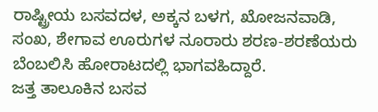ರಾಷ್ಟ್ರೀಯ ಬಸವದಳ, ಅಕ್ಕನ ಬಳಗ, ಖೋಜನವಾಡಿ, ಸಂಖ, ಶೇಗಾವ ಊರುಗಳ ನೂರಾರು ಶರಣ-ಶರಣೆಯರು ಬೆಂಬಲಿಸಿ ಹೋರಾಟದಲ್ಲಿ ಭಾಗವಹಿದ್ದಾರೆ.
ಜತ್ತ ತಾಲೂಕಿನ ಬಸವ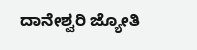ದಾನೇಶ್ವರಿ ಜ್ಯೋತಿ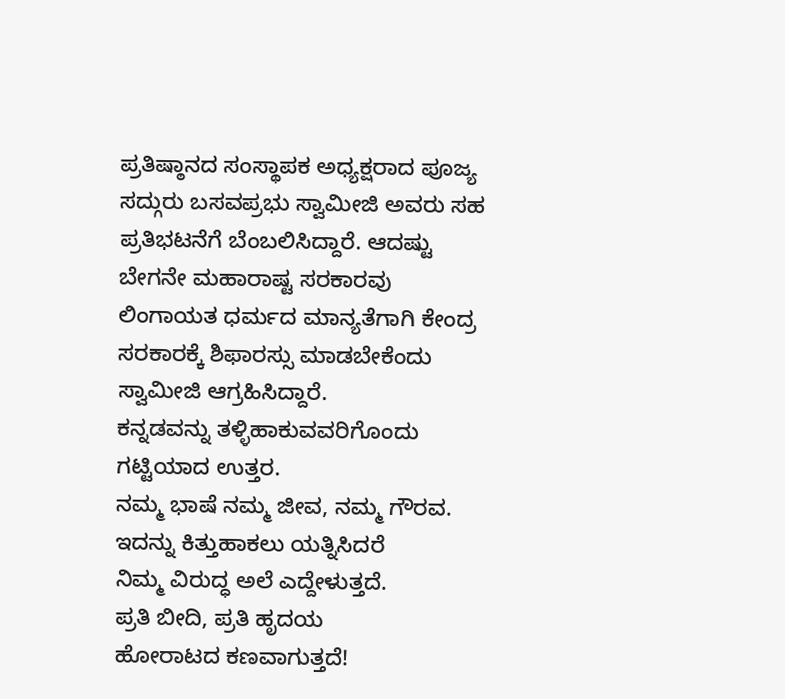ಪ್ರತಿಷ್ಠಾನದ ಸಂಸ್ಥಾಪಕ ಅಧ್ಯಕ್ಷರಾದ ಪೂಜ್ಯ ಸದ್ಗುರು ಬಸವಪ್ರಭು ಸ್ವಾಮೀಜಿ ಅವರು ಸಹ ಪ್ರತಿಭಟನೆಗೆ ಬೆಂಬಲಿಸಿದ್ದಾರೆ. ಆದಷ್ಟು ಬೇಗನೇ ಮಹಾರಾಷ್ಟ ಸರಕಾರವು ಲಿಂಗಾಯತ ಧರ್ಮದ ಮಾನ್ಯತೆಗಾಗಿ ಕೇಂದ್ರ ಸರಕಾರಕ್ಕೆ ಶಿಫಾರಸ್ಸು ಮಾಡಬೇಕೆಂದು ಸ್ವಾಮೀಜಿ ಆಗ್ರಹಿಸಿದ್ದಾರೆ.
ಕನ್ನಡವನ್ನು ತಳ್ಳಿಹಾಕುವವರಿಗೊಂದು ಗಟ್ಟಿಯಾದ ಉತ್ತರ.
ನಮ್ಮ ಭಾಷೆ ನಮ್ಮ ಜೀವ, ನಮ್ಮ ಗೌರವ.
ಇದನ್ನು ಕಿತ್ತುಹಾಕಲು ಯತ್ನಿಸಿದರೆ
ನಿಮ್ಮ ವಿರುದ್ಧ ಅಲೆ ಎದ್ದೇಳುತ್ತದೆ.
ಪ್ರತಿ ಬೀದಿ, ಪ್ರತಿ ಹೃದಯ
ಹೋರಾಟದ ಕಣವಾಗುತ್ತದೆ!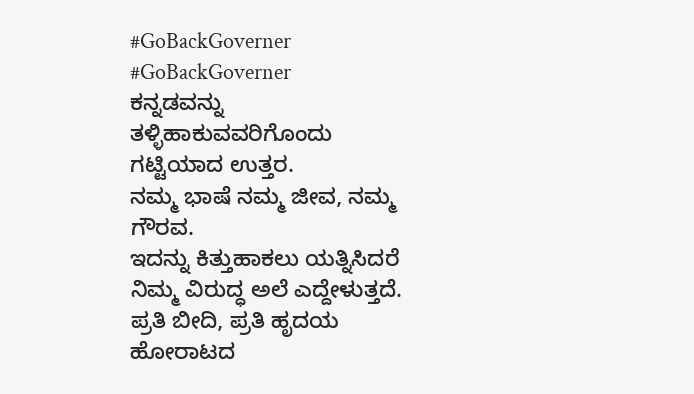#GoBackGoverner
#GoBackGoverner
ಕನ್ನಡವನ್ನು ತಳ್ಳಿಹಾಕುವವರಿಗೊಂದು ಗಟ್ಟಿಯಾದ ಉತ್ತರ.
ನಮ್ಮ ಭಾಷೆ ನಮ್ಮ ಜೀವ, ನಮ್ಮ ಗೌರವ.
ಇದನ್ನು ಕಿತ್ತುಹಾಕಲು ಯತ್ನಿಸಿದರೆ
ನಿಮ್ಮ ವಿರುದ್ಧ ಅಲೆ ಎದ್ದೇಳುತ್ತದೆ.
ಪ್ರತಿ ಬೀದಿ, ಪ್ರತಿ ಹೃದಯ
ಹೋರಾಟದ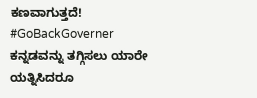ಕಣವಾಗುತ್ತದೆ!
#GoBackGoverner
ಕನ್ನಡವನ್ನು ತಗ್ಗಿಸಲು ಯಾರೇ ಯತ್ನಿಸಿದರೂ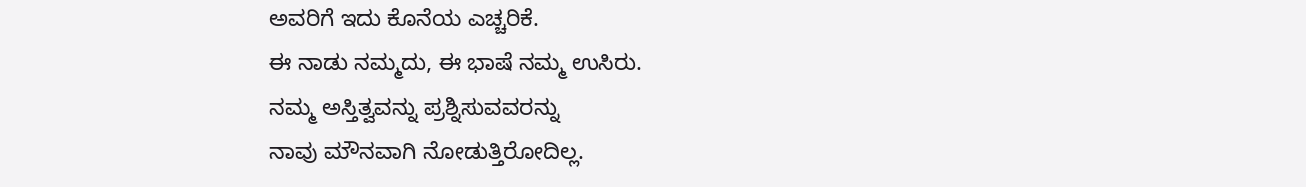ಅವರಿಗೆ ಇದು ಕೊನೆಯ ಎಚ್ಚರಿಕೆ.
ಈ ನಾಡು ನಮ್ಮದು, ಈ ಭಾಷೆ ನಮ್ಮ ಉಸಿರು.
ನಮ್ಮ ಅಸ್ತಿತ್ವವನ್ನು ಪ್ರಶ್ನಿಸುವವರನ್ನು
ನಾವು ಮೌನವಾಗಿ ನೋಡುತ್ತಿರೋದಿಲ್ಲ.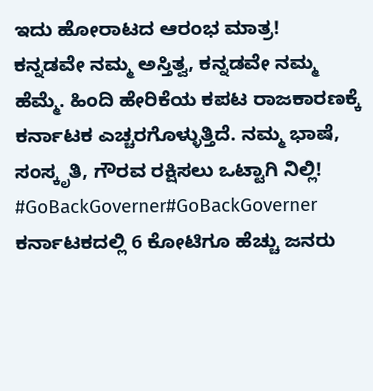ಇದು ಹೋರಾಟದ ಆರಂಭ ಮಾತ್ರ!
ಕನ್ನಡವೇ ನಮ್ಮ ಅಸ್ತಿತ್ವ, ಕನ್ನಡವೇ ನಮ್ಮ ಹೆಮ್ಮೆ. ಹಿಂದಿ ಹೇರಿಕೆಯ ಕಪಟ ರಾಜಕಾರಣಕ್ಕೆ ಕರ್ನಾಟಕ ಎಚ್ಚರಗೊಳ್ಳುತ್ತಿದೆ. ನಮ್ಮ ಭಾಷೆ, ಸಂಸ್ಕೃತಿ, ಗೌರವ ರಕ್ಷಿಸಲು ಒಟ್ಟಾಗಿ ನಿಲ್ಲಿ!
#GoBackGoverner#GoBackGoverner
ಕರ್ನಾಟಕದಲ್ಲಿ 6 ಕೋಟಿಗೂ ಹೆಚ್ಚು ಜನರು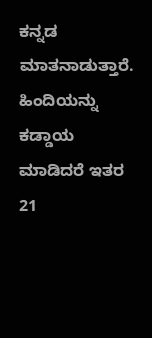ಕನ್ನಡ ಮಾತನಾಡುತ್ತಾರೆ. ಹಿಂದಿಯನ್ನು ಕಡ್ಡಾಯ ಮಾಡಿದರೆ ಇತರ 21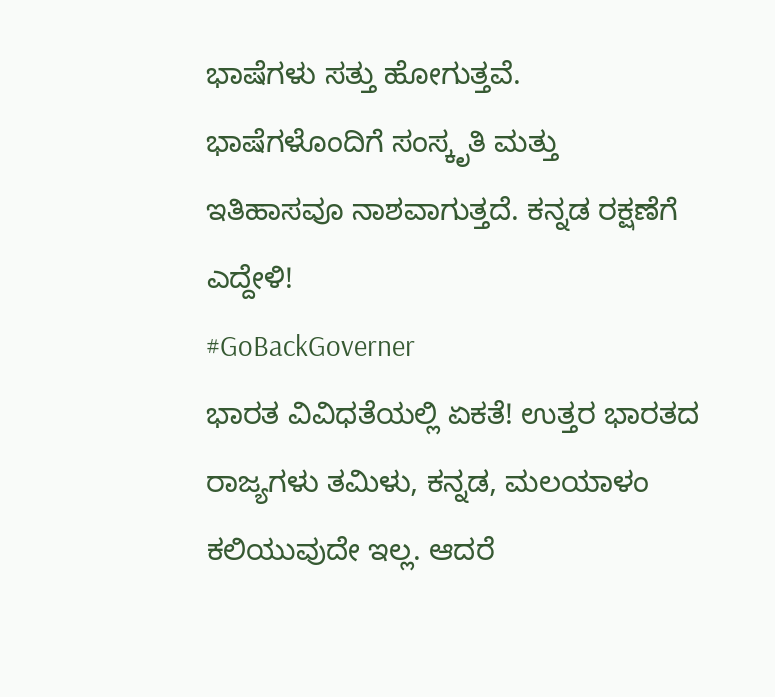ಭಾಷೆಗಳು ಸತ್ತು ಹೋಗುತ್ತವೆ. ಭಾಷೆಗಳೊಂದಿಗೆ ಸಂಸ್ಕೃತಿ ಮತ್ತು ಇತಿಹಾಸವೂ ನಾಶವಾಗುತ್ತದೆ. ಕನ್ನಡ ರಕ್ಷಣೆಗೆ ಎದ್ದೇಳಿ!
#GoBackGoverner
ಭಾರತ ವಿವಿಧತೆಯಲ್ಲಿ ಏಕತೆ! ಉತ್ತರ ಭಾರತದ ರಾಜ್ಯಗಳು ತಮಿಳು, ಕನ್ನಡ, ಮಲಯಾಳಂ ಕಲಿಯುವುದೇ ಇಲ್ಲ. ಆದರೆ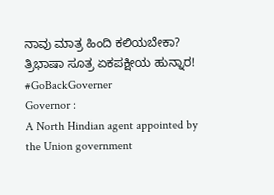ನಾವು ಮಾತ್ರ ಹಿಂದಿ ಕಲಿಯಬೇಕಾ? ತ್ರಿಭಾಷಾ ಸೂತ್ರ ಏಕಪಕ್ಷೀಯ ಹುನ್ನಾರ!
#GoBackGoverner
Governor :
A North Hindian agent appointed by the Union government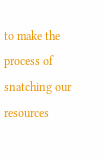to make the process of snatching our resources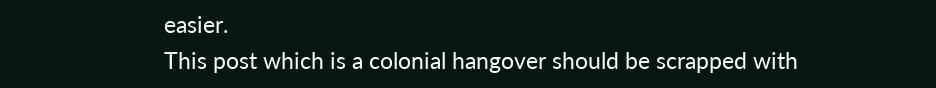easier.
This post which is a colonial hangover should be scrapped with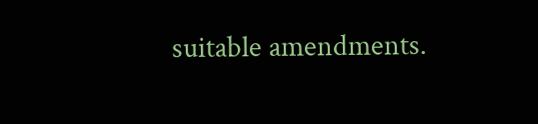suitable amendments.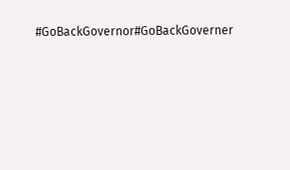#GoBackGovernor#GoBackGoverner